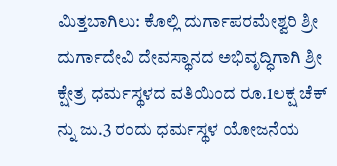ಮಿತ್ತಬಾಗಿಲು: ಕೊಲ್ಲಿ ದುರ್ಗಾಪರಮೇಶ್ವರಿ ಶ್ರೀ ದುರ್ಗಾದೇವಿ ದೇವಸ್ಥಾನದ ಅಭಿವೃದ್ಧಿಗಾಗಿ ಶ್ರೀ ಕ್ಷೇತ್ರ ಧರ್ಮಸ್ಥಳದ ವತಿಯಿಂದ ರೂ.1ಲಕ್ಷ ಚೆಕ್ ನ್ನು ಜು.3 ರಂದು ಧರ್ಮಸ್ಥಳ ಯೋಜನೆಯ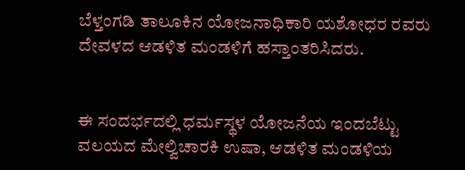ಬೆಳ್ತಂಗಡಿ ತಾಲೂಕಿನ ಯೋಜನಾಧಿಕಾರಿ ಯಶೋಧರ ರವರು ದೇವಳದ ಆಡಳಿತ ಮಂಡಳಿಗೆ ಹಸ್ತಾಂತರಿಸಿದರು.


ಈ ಸಂದರ್ಭದಲ್ಲಿ ಧರ್ಮಸ್ಥಳ ಯೋಜನೆಯ ಇಂದಬೆಟ್ಟು ವಲಯದ ಮೇಲ್ವಿಚಾರಕಿ ಉಷಾ, ಆಡಳಿತ ಮಂಡಳಿಯ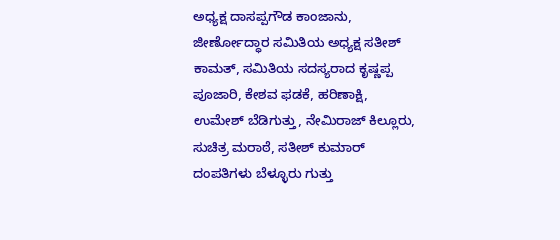ಅಧ್ಯಕ್ಷ ದಾಸಪ್ಪಗೌಡ ಕಾಂಜಾನು, ಜೀರ್ಣೋದ್ಧಾರ ಸಮಿತಿಯ ಅಧ್ಯಕ್ಷ ಸತೀಶ್ ಕಾಮತ್, ಸಮಿತಿಯ ಸದಸ್ಯರಾದ ಕೃಷ್ಣಪ್ಪ ಪೂಜಾರಿ, ಕೇಶವ ಫಡಕೆ, ಹರಿಣಾಕ್ಷಿ, ಉಮೇಶ್ ಬೆಡಿಗುತ್ತು, ನೇಮಿರಾಜ್ ಕಿಲ್ಲೂರು, ಸುಚಿತ್ರ ಮರಾಠೆ, ಸತೀಶ್ ಕುಮಾರ್ ದಂಪತಿಗಳು ಬೆಳ್ಳೂರು ಗುತ್ತು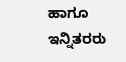ಹಾಗೂ ಇನ್ನಿತರರು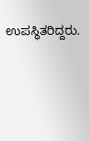ಉಪಸ್ಥಿತರಿದ್ದರು.